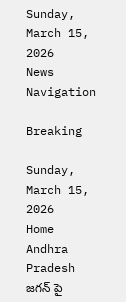Sunday, March 15, 2026
News Navigation

Breaking

Sunday, March 15, 2026
Home Andhra Pradesh జగన్ పై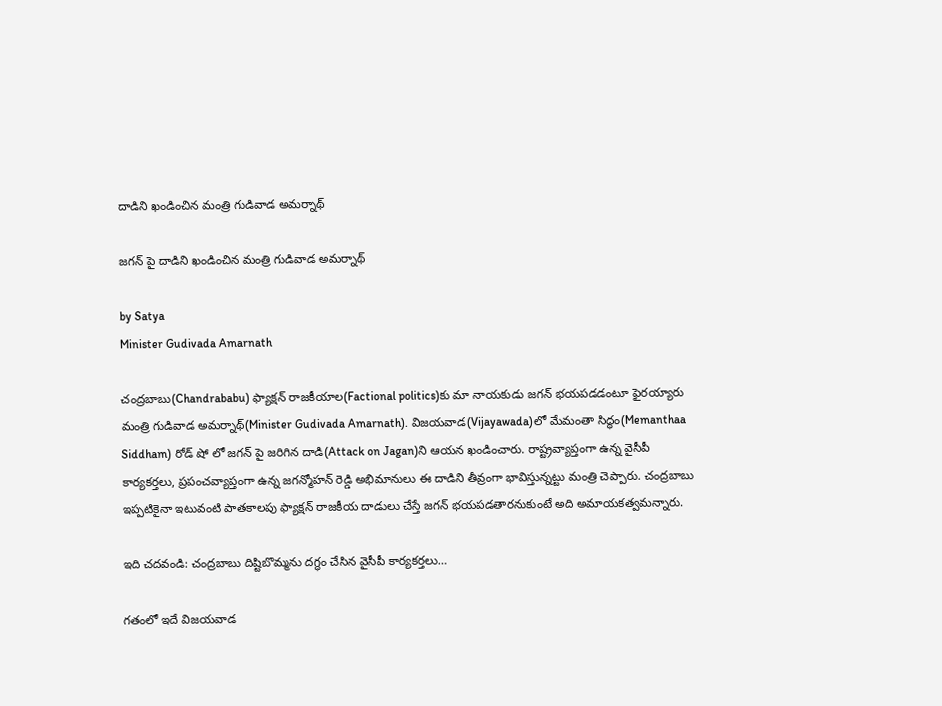దాడిని ఖండించిన మంత్రి గుడివాడ అమర్నాథ్

జగన్ పై దాడిని ఖండించిన మంత్రి గుడివాడ అమర్నాథ్

by Satya
Minister Gudivada Amarnath

చంద్రబాబు(Chandrababu) ఫ్యాక్షన్ రాజకీయాల(Factional politics)కు మా నాయకుడు జగన్ భయపడడంటూ ఫైరయ్యారు మంత్రి గుడివాడ అమర్నాథ్(Minister Gudivada Amarnath). విజయవాడ(Vijayawada)లో మేమంతా సిద్ధం(Memanthaa Siddham) రోడ్ షో లో జగన్ పై జరిగిన దాడి(Attack on Jagan)ని ఆయన ఖండించారు. రాష్ట్రవ్యాప్తంగా ఉన్న వైసీపీ కార్యకర్తలు, ప్రపంచవ్యాప్తంగా ఉన్న జగన్మోహన్ రెడ్డి అభిమానులు ఈ దాడిని తీవ్రంగా భావిస్తున్నట్టు మంత్రి చెప్పారు. చంద్రబాబు ఇప్పటికైనా ఇటువంటి పాతకాలపు ఫ్యాక్షన్ రాజకీయ దాడులు చేస్తే జగన్ భయపడతారనుకుంటే అది అమాయకత్వమన్నారు.

ఇది చదవండి: చంద్రబాబు దిష్టిబొమ్మను దగ్ధం చేసిన వైసీపీ కార్యకర్తలు…

గతంలో ఇదే విజయవాడ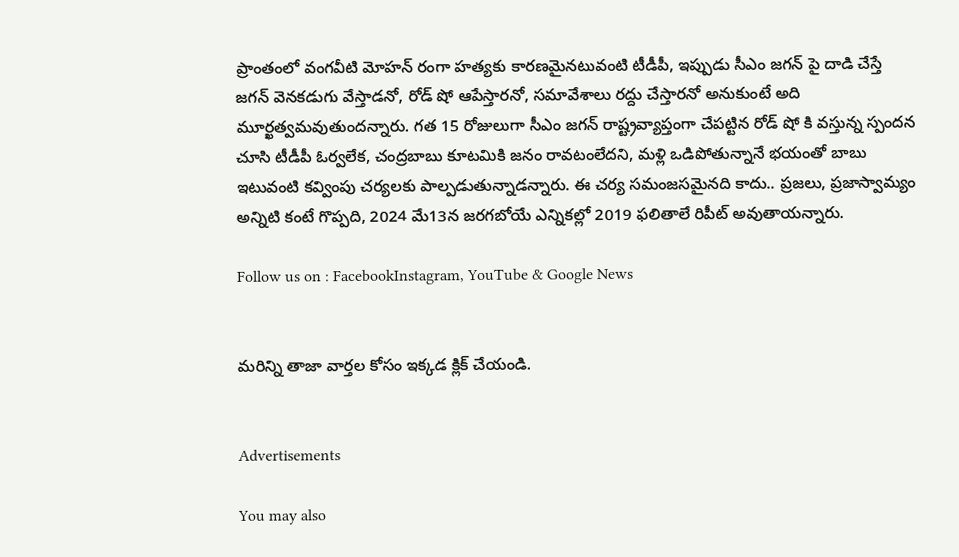ప్రాంతంలో వంగవీటి మోహన్ రంగా హత్యకు కారణమైనటువంటి టీడీపీ, ఇప్పుడు సీఎం జగన్ పై దాడి చేస్తే జగన్ వెనకడుగు వేస్తాడనో, రోడ్ షో ఆపేస్తారనో, సమావేశాలు రద్దు చేస్తారనో అనుకుంటే అది మూర్ఖత్వమవుతుందన్నారు. గత 15 రోజులుగా సీఎం జగన్ రాష్ట్రవ్యాప్తంగా చేపట్టిన రోడ్ షో కి వస్తున్న స్పందన చూసి టీడీపీ ఓర్వలేక, చంద్రబాబు కూటమికి జనం రావటంలేదని, మళ్లి ఒడిపోతున్నానే భయంతో బాబు ఇటువంటి కవ్వింపు చర్యలకు పాల్పడుతున్నాడన్నారు. ఈ చర్య సమంజసమైనది కాదు.. ప్రజలు, ప్రజాస్వామ్యం అన్నిటి కంటే గొప్పది, 2024 మే13న జరగబోయే ఎన్నికల్లో 2019 ఫలితాలే రిపీట్ అవుతాయన్నారు.

Follow us on : FacebookInstagram, YouTube & Google News


మరిన్ని తాజా వార్తల కోసం ఇక్కడ క్లిక్ చేయండి.


Advertisements

You may also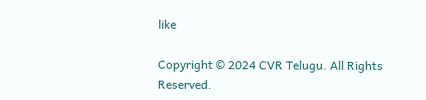like

Copyright © 2024 CVR Telugu. All Rights Reserved.